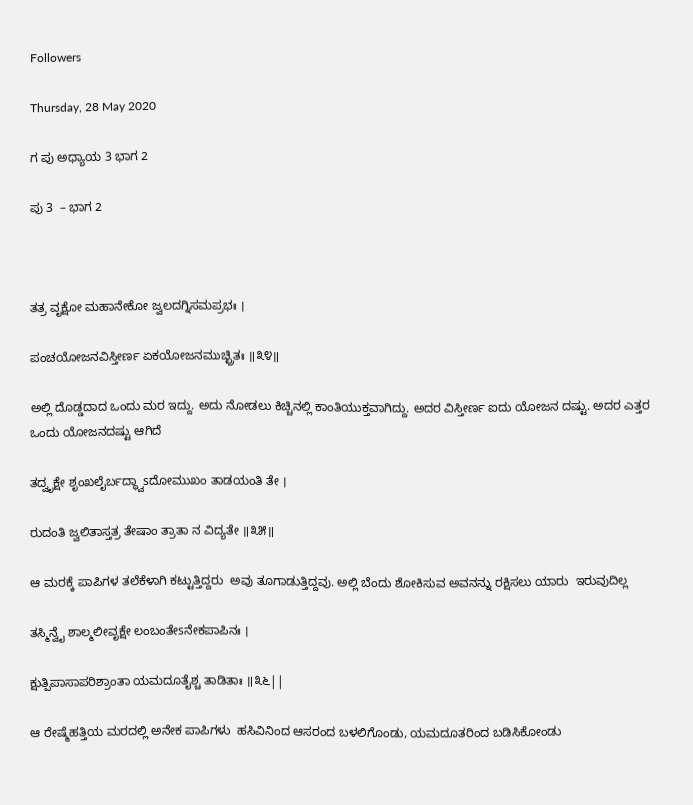Followers

Thursday, 28 May 2020

ಗ ಪು ಅಧ್ಯಾಯ 3 ಭಾಗ 2

ಪು 3  – ಭಾಗ 2



ತತ್ರ ವೃಕ್ಷೋ ಮಹಾನೇಕೋ ಜ್ವಲದಗ್ನಿಸಮಪ್ರಭಃ ।

ಪಂಚಯೋಜನವಿಸ್ತೀರ್ಣ ಏಕಯೋಜನಮುಚ್ಛ್ರಿತಃ ॥೩೪॥

ಅಲ್ಲಿ ದೊಡ್ಡದಾದ ಒಂದು ಮರ ಇದ್ದು. ಅದು ನೋಡಲು ಕಿಚ್ಚಿನಲ್ಲಿ ಕಾಂತಿಯುಕ್ತವಾಗಿದ್ದು. ಅದರ ವಿಸ್ತೀರ್ಣ ಐದು ಯೋಜನ ದಷ್ಟು. ಅದರ ಎತ್ತರ ಒಂದು ಯೋಜನದಷ್ಟು ಆಗಿದೆ

ತದ್ವೃಕ್ಷೇ ಶೃಂಖಲೈರ್ಬದ್ಧ್ವಾsದೋಮುಖಂ ತಾಡಯಂತಿ ತೇ ।

ರುದಂತಿ ಜ್ವಲಿತಾಸ್ತತ್ರ ತೇಷಾಂ ತ್ರಾತಾ ನ ವಿದ್ಯತೇ ॥೩೫॥

ಆ ಮರಕ್ಕೆ ಪಾಪಿಗಳ ತಲೆಕೆಳಾಗಿ ಕಟ್ಟುತ್ತಿದ್ದರು  ಅವು ತೂಗಾಡುತ್ತಿದ್ದವು. ಅಲ್ಲಿ ಬೆಂದು ಶೋಕಿಸುವ ಅವನನ್ನು ರಕ್ಷಿಸಲು ಯಾರು  ಇರುವುದಿಲ್ಲ

ತಸ್ಮಿನ್ವೈ ಶಾಲ್ಮಲೀವೃಕ್ಷೇ ಲಂಬಂತೇsನೇಕಪಾಪಿನಃ ।

ಕ್ಷುತ್ಪಿಪಾಸಾಪರಿಶ್ರಾಂತಾ ಯಮದೂತೈಶ್ಚ ತಾಡಿತಾಃ ॥೩೬||

ಆ ರೇಷ್ಮೆಹತ್ತಿಯ ಮರದಲ್ಲಿ ಅನೇಕ ಪಾಪಿಗಳು  ಹಸಿವಿನಿಂದ ಆಸರಂದ ಬಳಲಿಗೊಂಡು, ಯಮದೂತರಿಂದ ಬಡಿಸಿಕೋಂಡು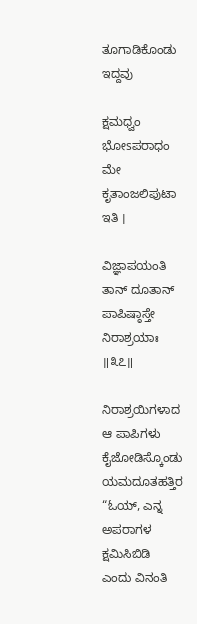ತೂಗಾಡಿಕೊಂಡು ಇದ್ದವು

ಕ್ಷಮಧ್ವಂ ಭೋsಪರಾಧಂ ಮೇ ಕೃತಾಂಜಲಿಪುಟಾ ಇತಿ ।

ವಿಜ್ಞಾಪಯಂತಿ ತಾನ್ ದೂತಾನ್ ಪಾಪಿಷ್ಠಾಸ್ತೇ ನಿರಾಶ್ರಯಾಃ ॥೩೭॥

ನಿರಾಶ್ರಯಿಗಳಾದ ಆ ಪಾಪಿಗಳು  ಕೈಜೋಡಿಸ್ಕೊಂಡು  ಯಮದೂತಹತ್ತಿರ  “ಓಯ್, ಎನ್ನ ಅಪರಾಗಳ ಕ್ಷಮಿಸಿಬಿಡಿ  ಎಂದು ವಿನಂತಿ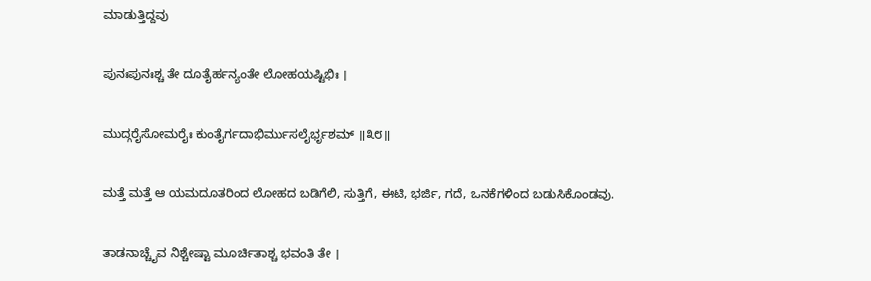ಮಾಡುತ್ತಿದ್ದವು

ಪುನಃಪುನಃಶ್ಚ ತೇ ದೂತೈರ್ಹನ್ಯಂತೇ ಲೋಹಯಷ್ಟಿಭಿಃ ।

ಮುದ್ಗರೈಸೋಮರೈಃ ಕುಂತೈರ್ಗದಾಭಿರ್ಮುಸಲೈರ್ಭೃಶಮ್ ॥೩೮॥

ಮತ್ತೆ ಮತ್ತೆ ಆ ಯಮದೂತರಿಂದ ಲೋಹದ ಬಡಿಗೆಲಿ, ಸುತ್ತಿಗೆ, ಈಟಿ, ಭರ್ಜಿ, ಗದೆ, ಒನಕೆಗಳಿಂದ ಬಡುಸಿಕೊಂಡವು.

ತಾಡನಾಚ್ಚೈವ ನಿಶ್ಚೇಷ್ಟಾ ಮೂರ್ಚಿತಾಶ್ಚ ಭವಂತಿ ತೇ ।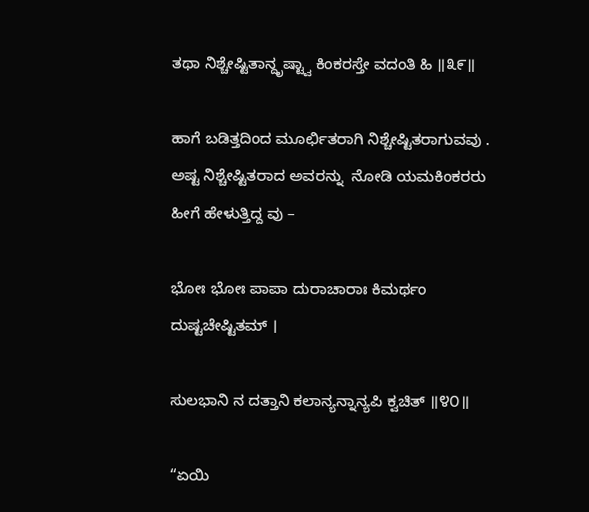ತಥಾ ನಿಶ್ಚೇಷ್ಟಿತಾನ್ದೃಷ್ಟ್ವಾ ಕಿಂಕರಸ್ತೇ ವದಂತಿ ಹಿ ॥೩೯॥

ಹಾಗೆ ಬಡಿತ್ತದಿಂದ ಮೂರ್ಛಿತರಾಗಿ ನಿಶ್ಚೇಷ್ಟಿತರಾಗುವವು . ಅಷ್ಟ ನಿಶ್ಚೇಷ್ಟಿತರಾದ ಅವರನ್ನು  ನೋಡಿ ಯಮಕಿಂಕರರು ಹೀಗೆ ಹೇಳುತ್ತಿದ್ದ ವು –

ಭೋಃ ಭೋಃ ಪಾಪಾ ದುರಾಚಾರಾಃ ಕಿಮರ್ಥಂ ದುಷ್ಟಚೇಷ್ಟಿತಮ್ ।

ಸುಲಭಾನಿ ನ ದತ್ತಾನಿ ಕಲಾನ್ಯನ್ನಾನ್ಯಪಿ ಕ್ವಚಿತ್ ॥೪೦॥

“ಏಯಿ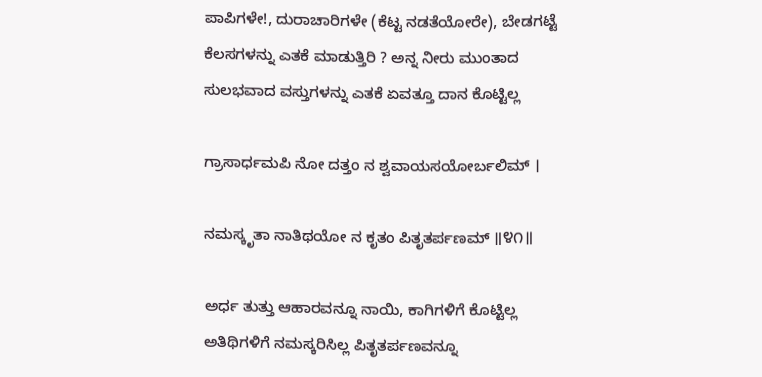ಪಾಪಿಗಳೇ!, ದುರಾಚಾರಿಗಳೇ (ಕೆಟ್ಟ ನಡತೆಯೋರೇ), ಬೇಡಗಟ್ಟೆ ಕೆಲಸಗಳನ್ನು ಎತಕೆ ಮಾಡುತ್ತಿರಿ ? ಅನ್ನ ನೀರು ಮುಂತಾದ ಸುಲಭವಾದ ವಸ್ತುಗಳನ್ನು ಎತಕೆ ಏವತ್ತೂ ದಾನ ಕೊಟ್ಟಿಲ್ಲ

ಗ್ರಾಸಾರ್ಧಮಪಿ ನೋ ದತ್ತಂ ನ ಶ್ವವಾಯಸಯೋರ್ಬಲಿಮ್ ।

ನಮಸ್ಕೃತಾ ನಾತಿಥಯೋ ನ ಕೃತಂ ಪಿತೃತರ್ಪಣಮ್ ॥೪೧॥

ಅರ್ಧ ತುತ್ತು ಆಹಾರವನ್ನೂ ನಾಯಿ, ಕಾಗಿಗಳಿಗೆ ಕೊಟ್ಟಿಲ್ಲ  ಅತಿಥಿಗಳಿಗೆ ನಮಸ್ಕರಿಸಿಲ್ಲ ಪಿತೃತರ್ಪಣವನ್ನೂ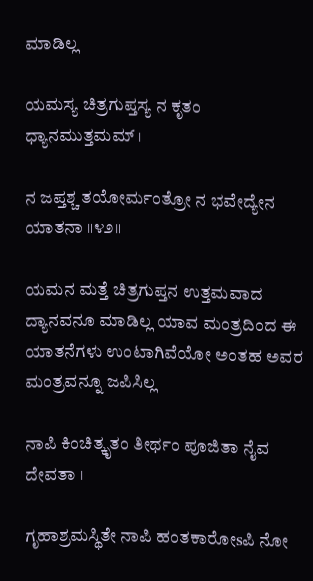ಮಾಡಿಲ್ಲ

ಯಮಸ್ಯ ಚಿತ್ರಗುಪ್ತಸ್ಯ ನ ಕೃತಂ ಧ್ಯಾನಮುತ್ತಮಮ್ ।

ನ ಜಪ್ತಶ್ಚ ತಯೋರ್ಮಂತ್ರೋ ನ ಭವೇದ್ಯೇನ ಯಾತನಾ ॥೪೨॥

ಯಮನ ಮತ್ತೆ ಚಿತ್ರಗುಪ್ತನ ಉತ್ತಮವಾದ ದ್ಯಾನವನೂ ಮಾಡಿಲ್ಲ ಯಾವ ಮಂತ್ರದಿಂದ ಈ ಯಾತನೆಗಳು ಉಂಟಾಗಿವೆಯೋ ಅಂತಹ ಅವರ ಮಂತ್ರವನ್ನೂ ಜಪಿಸಿಲ್ಲ

ನಾಪಿ ಕಿಂಚಿತ್ಕೃತಂ ತೀರ್ಥಂ ಪೂಜಿತಾ ನೈವ ದೇವತಾ ।

ಗೃಹಾಶ್ರಮಸ್ಥಿತೇ ನಾಪಿ ಹಂತಕಾರೋsಪಿ ನೋ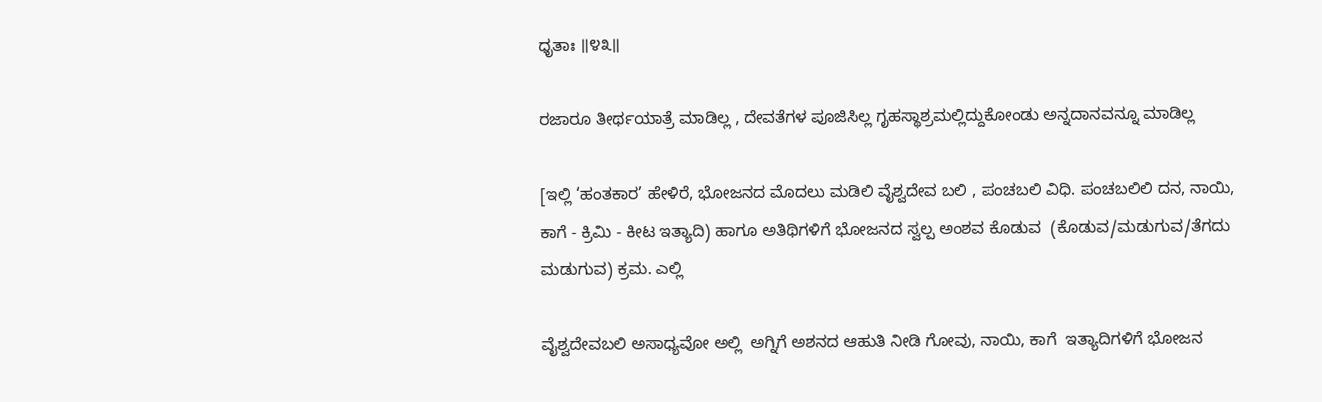ಧೃತಾಃ ॥೪೩॥

ರಜಾರೂ ತೀರ್ಥಯಾತ್ರೆ ಮಾಡಿಲ್ಲ , ದೇವತೆಗಳ ಪೂಜಿಸಿಲ್ಲ ಗೃಹಸ್ಥಾಶ್ರಮಲ್ಲಿದ್ದುಕೋಂಡು ಅನ್ನದಾನವನ್ನೂ ಮಾಡಿಲ್ಲ

[ಇಲ್ಲಿ ‘ಹಂತಕಾರ’ ಹೇಳಿರೆ, ಭೋಜನದ ಮೊದಲು ಮಡಿಲಿ ವೈಶ್ವದೇವ ಬಲಿ , ಪಂಚಬಲಿ ವಿಧಿ. ಪಂಚಬಲಿಲಿ ದನ, ನಾಯಿ, ಕಾಗೆ - ಕ್ರಿಮಿ - ಕೀಟ ಇತ್ಯಾದಿ) ಹಾಗೂ ಅತಿಥಿಗಳಿಗೆ ಭೋಜನದ ಸ್ವಲ್ಪ ಅಂಶವ ಕೊಡುವ  (ಕೊಡುವ/ಮಡುಗುವ/ತೆಗದು ಮಡುಗುವ) ಕ್ರಮ. ಎಲ್ಲಿ

ವೈಶ್ವದೇವಬಲಿ ಅಸಾಧ್ಯವೋ ಅಲ್ಲಿ  ಅಗ್ನಿಗೆ ಅಶನದ ಆಹುತಿ ನೀಡಿ ಗೋವು, ನಾಯಿ, ಕಾಗೆ  ಇತ್ಯಾದಿಗಳಿಗೆ ಭೋಜನ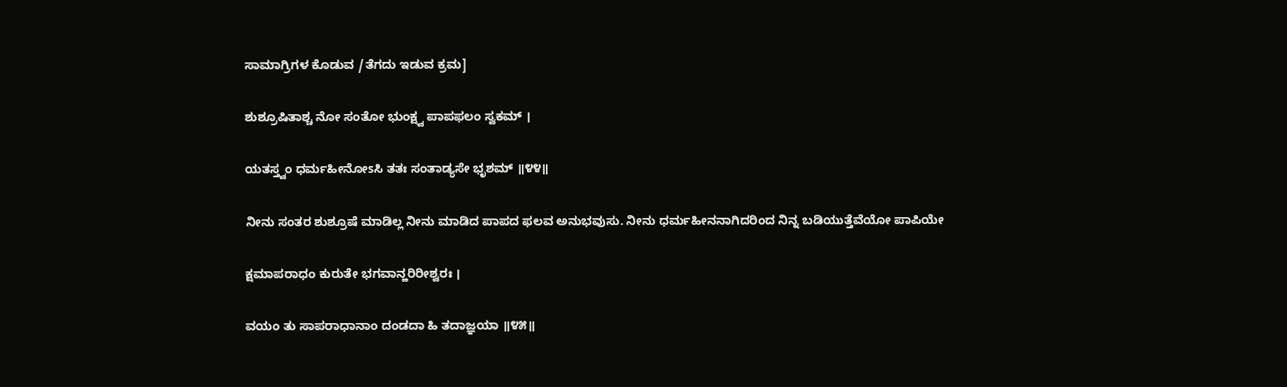ಸಾಮಾಗ್ರಿಗಳ ಕೊಡುವ /ತೆಗದು ಇಡುವ ಕ್ರಮ]

ಶುಶ್ರೂಷಿತಾಶ್ಚ ನೋ ಸಂತೋ ಭುಂಕ್ಷ್ವ ಪಾಪಫಲಂ ಸ್ವಕಮ್ ।

ಯತಸ್ತ್ವಂ ಧರ್ಮಹೀನೋsಸಿ ತತಃ ಸಂತಾಡ್ಯಸೇ ಭೃಶಮ್ ॥೪೪॥

ನೀನು ಸಂತರ ಶುಶ್ರೂಷೆ ಮಾಡಿಲ್ಲ ನೀನು ಮಾಡಿದ ಪಾಪದ ಫಲವ ಅನುಭವುಸು. ನೀನು ಧರ್ಮಹೀನನಾಗಿದರಿಂದ ನಿನ್ನ ಬಡಿಯುತ್ತೆವೆಯೋ ಪಾಪಿಯೇ

ಕ್ಷಮಾಪರಾಧಂ ಕುರುತೇ ಭಗವಾನ್ಹರಿರೀಶ್ವರಃ ।

ವಯಂ ತು ಸಾಪರಾಧಾನಾಂ ದಂಡದಾ ಹಿ ತದಾಜ್ಞಯಾ ॥೪೫॥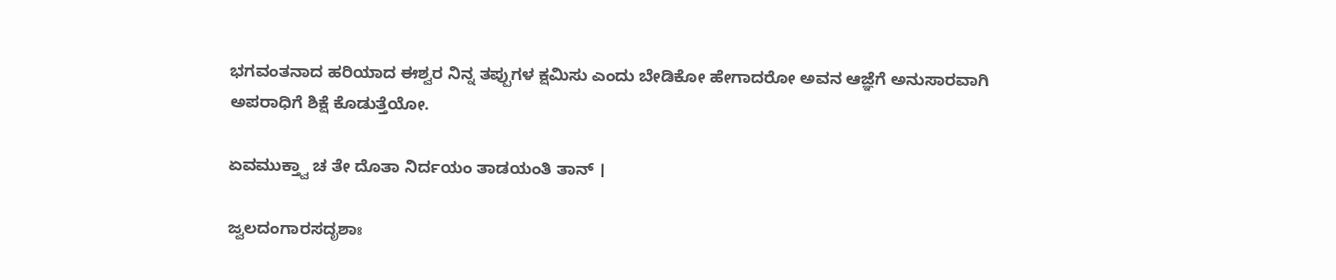ಭಗವಂತನಾದ ಹರಿಯಾದ ಈಶ್ವರ ನಿನ್ನ ತಪ್ಪುಗಳ ಕ್ಷಮಿಸು ಎಂದು ಬೇಡಿಕೋ ಹೇಗಾದರೋ ಅವನ ಆಜ್ಞೆಗೆ ಅನುಸಾರವಾಗಿ ಅಪರಾಧಿಗೆ ಶಿಕ್ಷೆ ಕೊಡುತ್ತೆಯೋ.

ಏವಮುಕ್ತ್ವಾ ಚ ತೇ ದೊತಾ ನಿರ್ದಯಂ ತಾಡಯಂತಿ ತಾನ್ ।

ಜ್ವಲದಂಗಾರಸದೃಶಾಃ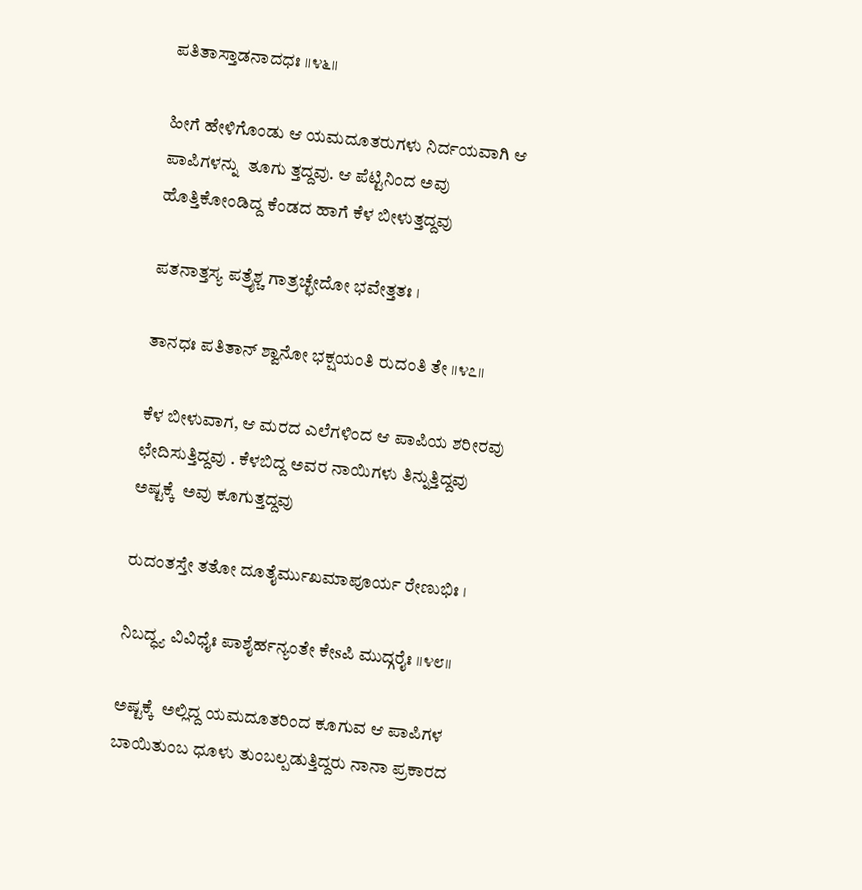ಪತಿತಾಸ್ತಾಡನಾದಧಃ ॥೪೬॥

ಹೀಗೆ ಹೇಳಿಗೊಂಡು ಆ ಯಮದೂತರುಗಳು ನಿರ್ದಯವಾಗಿ ಆ ಪಾಪಿಗಳನ್ನು  ತೂಗು ತ್ತದ್ದವು. ಆ ಪೆಟ್ಟಿನಿಂದ ಅವು ಹೊತ್ತಿಕೋಂಡಿದ್ದ ಕೆಂಡದ ಹಾಗೆ ಕೆಳ ಬೀಳುತ್ತದ್ದವು

ಪತನಾತ್ತಸ್ಯ ಪತ್ರೈಶ್ಚ ಗಾತ್ರಚ್ಛೇದೋ ಭವೇತ್ತತಃ ।

ತಾನಧಃ ಪತಿತಾನ್ ಶ್ವಾನೋ ಭಕ್ಷಯಂತಿ ರುದಂತಿ ತೇ ॥೪೭॥

ಕೆಳ ಬೀಳುವಾಗ, ಆ ಮರದ ಎಲೆಗಳಿಂದ ಆ ಪಾಪಿಯ ಶರೀರವು ಛೇದಿಸುತ್ತಿದ್ದವು . ಕೆಳಬಿದ್ದ ಅವರ ನಾಯಿಗಳು ತಿನ್ನುತ್ತಿದ್ದವು ಅಷ್ಟಕ್ಕೆ  ಅವು ಕೂಗುತ್ತದ್ದವು

ರುದಂತಸ್ತೇ ತತೋ ದೂತೈರ್ಮುಖಮಾಪೂರ್ಯ ರೇಣುಭಿಃ ।

ನಿಬದ್ಧ್ಯ ವಿವಿಧೈಃ ಪಾಶೈರ್ಹನ್ಯಂತೇ ಕೇsಪಿ ಮುದ್ಗರೈಃ ॥೪೮॥

ಅಷ್ಟಕ್ಕೆ  ಅಲ್ಲಿದ್ದ ಯಮದೂತರಿಂದ ಕೂಗುವ ಆ ಪಾಪಿಗಳ ಬಾಯಿತುಂಬ ಧೂಳು ತುಂಬಲ್ಪಡುತ್ತಿದ್ದರು ನಾನಾ ಪ್ರಕಾರದ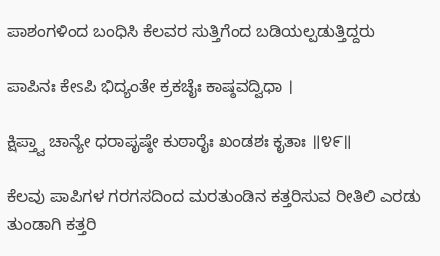ಪಾಶಂಗಳಿಂದ ಬಂಧಿಸಿ ಕೆಲವರ ಸುತ್ತಿಗೆಂದ ಬಡಿಯಲ್ಪಡುತ್ತಿದ್ದರು

ಪಾಪಿನಃ ಕೇsಪಿ ಭಿದ್ಯಂತೇ ಕ್ರಕಚೈಃ ಕಾಷ್ಠವದ್ವಿಧಾ ।

ಕ್ಷಿಪ್ತ್ವಾ ಚಾನ್ಯೇ ಧರಾಪೃಷ್ಠೇ ಕುಠಾರೈಃ ಖಂಡಶಃ ಕೃತಾಃ ॥೪೯॥

ಕೆಲವು ಪಾಪಿಗಳ ಗರಗಸದಿಂದ ಮರತುಂಡಿನ ಕತ್ತರಿಸುವ ರೀತಿಲಿ ಎರಡು ತುಂಡಾಗಿ ಕತ್ತರಿ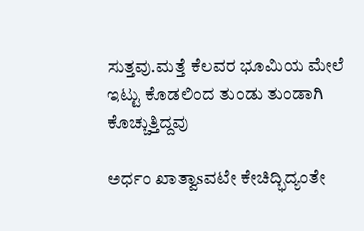ಸುತ್ತವು.ಮತ್ತೆ ಕೆಲವರ ಭೂಮಿಯ ಮೇಲೆ ಇಟ್ಟು ಕೊಡಲಿಂದ ತುಂಡು ತುಂಡಾಗಿ ಕೊಚ್ಚುತ್ತಿದ್ದವು

ಅರ್ಧಂ ಖಾತ್ವಾsವಟೇ ಕೇಚಿದ್ಭಿದ್ಯಂತೇ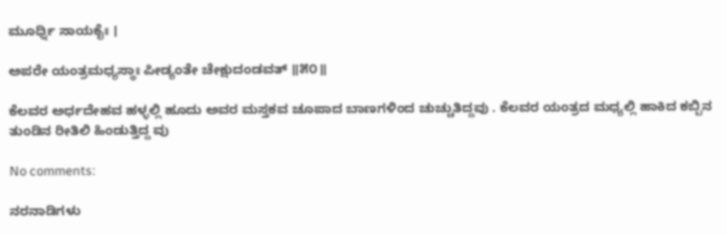ಮೂರ್ಧ್ನಿ ಸಾಯಕೈಃ ।

ಅಪರೇ ಯಂತ್ರಮಧ್ಯಸ್ಥಾಃ ಪೀಡ್ಯಂತೇ ಚೇಕ್ಷುದಂಡವತ್ ॥೫೦॥

ಕೆಲವರ ಅರ್ಧದೇಹವ ಹಳ್ಳಲ್ಲಿ ಹೂದು ಅವರ ಮಸ್ತಕವ ಚೂಪಾದ ಬಾಣಗಳಿಂದ ಚುಚ್ಚುತಿದ್ದವು . ಕೆಲವರ ಯಂತ್ರದ ಮಧ್ಯಲ್ಲಿ ಹಾಕಿದ ಕಬ್ಬಿನ ತುಂಡಿನ ರೀತಿಲಿ ಹಿಂಡುತ್ತಿದ್ದ ವು

No comments:

ನರನಾಡಿಗಳು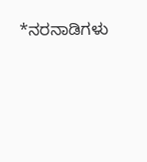*ನರನಾಡಿಗಳು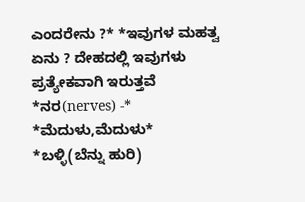ಎಂದರೇನು ?* *ಇವುಗಳ ಮಹತ್ವ ಏನು ? ದೇಹದಲ್ಲಿ ಇವುಗಳು ಪ್ರತ್ಯೇಕವಾಗಿ ಇರುತ್ತವೆ  *ನರ(nerves) -* *ಮೆದುಳು,ಮೆದುಳು* *ಬಳ್ಳಿ(ಬೆನ್ನು ಹುರಿ)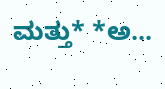ಮತ್ತು* *ಅ...